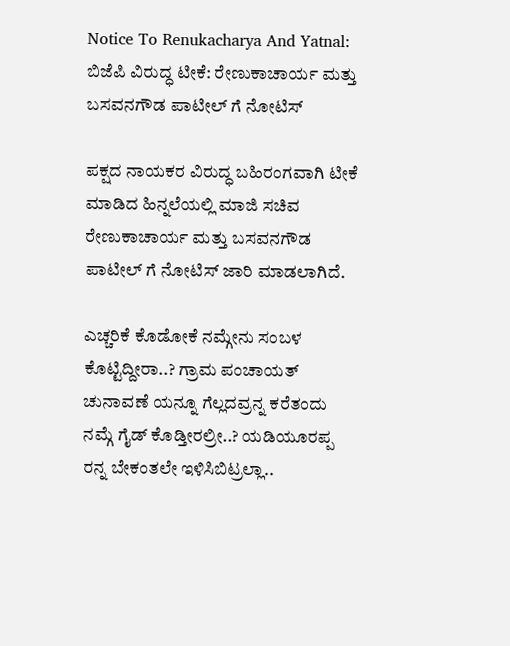Notice To Renukacharya And Yatnal: ಬಿಜೆಪಿ ವಿರುದ್ಧ ಟೀಕೆ: ರೇಣುಕಾಚಾರ್ಯ ಮತ್ತು ಬಸವನಗೌಡ ಪಾಟೀಲ್ ಗೆ ನೋಟಿಸ್

ಪಕ್ಷದ ನಾಯಕರ ವಿರುದ್ಧ ಬಹಿರಂಗವಾಗಿ ಟೀಕೆ ಮಾಡಿದ ಹಿನ್ನಲೆಯಲ್ಲಿ ಮಾಜಿ ಸಚಿವ ರೇಣುಕಾಚಾರ್ಯ ಮತ್ತು ಬಸವನಗೌಡ ಪಾಟೀಲ್ ಗೆ ನೋಟಿಸ್ ಜಾರಿ ಮಾಡಲಾಗಿದೆ.

ಎಚ್ಚರಿಕೆ ಕೊಡೋಕೆ ನಮ್ಗೇನು ಸಂಬಳ ಕೊಟ್ಟಿದ್ದೀರಾ..? ಗ್ರಾಮ ಪಂಚಾಯತ್ ಚುನಾವಣೆ ಯನ್ನೂ ಗೆಲ್ಲದವ್ರನ್ನ ಕರೆತಂದು ನಮ್ಗೆ ಗೈಡ್ ಕೊಡ್ತೀರಲ್ರೀ..? ಯಡಿಯೂರಪ್ಪ ರನ್ನ ಬೇಕಂತಲೇ ಇಳಿಸಿಬಿಟ್ರಲ್ಲಾ..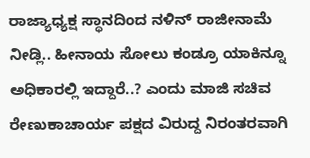ರಾಜ್ಯಾಧ್ಯಕ್ಷ ಸ್ಥಾನದಿಂದ ನಳಿನ್ ರಾಜೀನಾಮೆ ನೀಡ್ಲಿ.. ಹೀನಾಯ ಸೋಲು ಕಂಡ್ರೂ ಯಾಕಿನ್ನೂ ಅಧಿಕಾರಲ್ಲಿ ಇದ್ದಾರೆ..? ಎಂದು ಮಾಜಿ ಸಚಿವ ರೇಣುಕಾಚಾರ್ಯ ಪಕ್ಷದ ವಿರುದ್ದ ನಿರಂತರವಾಗಿ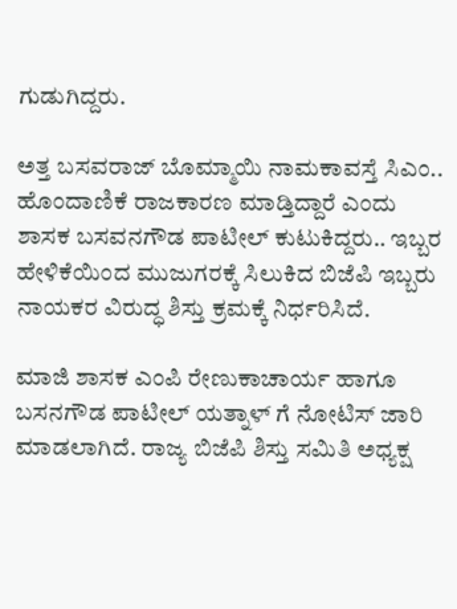ಗುಡುಗಿದ್ದರು.

ಅತ್ತ ಬಸವರಾಜ್ ಬೊಮ್ಮಾಯಿ ನಾಮಕಾವಸ್ತೆ ಸಿಎಂ.. ಹೊಂದಾಣಿಕೆ ರಾಜಕಾರಣ ಮಾಡ್ತಿದ್ದಾರೆ ಎಂದು ಶಾಸಕ ಬಸವನಗೌಡ ಪಾಟೀಲ್ ಕುಟುಕಿದ್ದರು.. ಇಬ್ಬರ ಹೇಳಿಕೆಯಿಂದ ಮುಜುಗರಕ್ಕೆ ಸಿಲುಕಿದ ಬಿಜೆಪಿ ಇಬ್ಬರು ನಾಯಕರ ವಿರುದ್ಧ ಶಿಸ್ತು ಕ್ರಮಕ್ಕೆ ನಿರ್ಧರಿಸಿದೆ.

ಮಾಜಿ ಶಾಸಕ ಎಂಪಿ ರೇಣುಕಾಚಾರ್ಯ ಹಾಗೂ ಬಸನಗೌಡ ಪಾಟೀಲ್ ಯತ್ನಾಳ್ ಗೆ ನೋಟಿಸ್ ಜಾರಿ ಮಾಡಲಾಗಿದೆ. ರಾಜ್ಯ ಬಿಜೆಪಿ ಶಿಸ್ತು ಸಮಿತಿ ಅಧ್ಯಕ್ಷ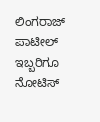ಲಿಂಗರಾಜ್ ಪಾಟೀಲ್ ಇಬ್ಬರಿಗೂ ನೋಟಿಸ್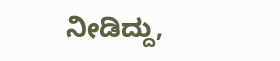ನೀಡಿದ್ದು,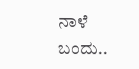ನಾಳೆ ಬಂದು..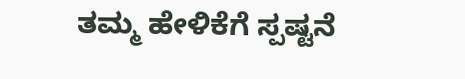ತಮ್ಮ ಹೇಳಿಕೆಗೆ ಸ್ಪಷ್ಟನೆ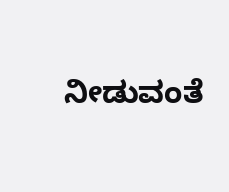ನೀಡುವಂತೆ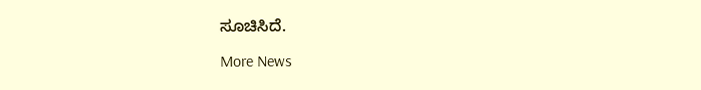ಸೂಚಿಸಿದೆ.

More News